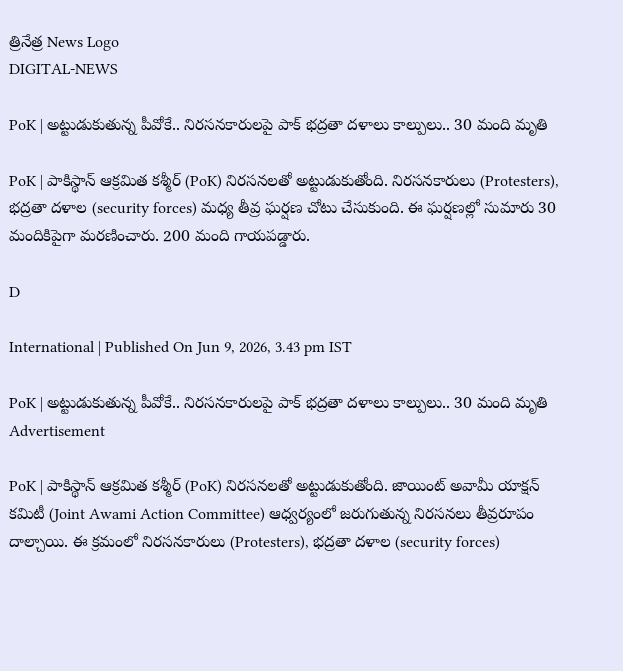త్రినేత్ర News Logo
DIGITAL-NEWS

PoK | అట్టుడుకుతున్న‌ పీవోకే.. నిర‌స‌న‌కారుల‌పై పాక్ భ‌ద్ర‌తా ద‌ళాలు కాల్పులు.. 30 మంది మృతి

PoK | పాకిస్థాన్ ఆక్ర‌మిత క‌శ్మీర్ (PoK) నిర‌స‌న‌ల‌తో అట్టుడుకుతోంది. నిర‌స‌న‌కారులు (Protesters), భ‌ద్ర‌తా ద‌ళాల (security forces) మ‌ధ్య తీవ్ర ఘ‌ర్ష‌ణ చోటు చేసుకుంది. ఈ ఘ‌ర్ష‌ణ‌ల్లో సుమారు 30 మందికిపైగా మ‌ర‌ణించారు. 200 మంది గాయ‌ప‌డ్డారు.

D

International | Published On Jun 9, 2026, 3.43 pm IST

PoK | అట్టుడుకుతున్న‌ పీవోకే.. నిర‌స‌న‌కారుల‌పై పాక్ భ‌ద్ర‌తా ద‌ళాలు కాల్పులు.. 30 మంది మృతి
Advertisement

PoK | పాకిస్థాన్ ఆక్ర‌మిత క‌శ్మీర్ (PoK) నిర‌స‌న‌ల‌తో అట్టుడుకుతోంది. జాయింట్‌ అవామీ యాక్షన్‌ కమిటీ (Joint Awami Action Committee) ఆధ్వర్యంలో జ‌రుగుతున్న నిర‌స‌న‌లు తీవ్ర‌రూపం దాల్చాయి. ఈ క్ర‌మంలో నిర‌స‌న‌కారులు (Protesters), భ‌ద్ర‌తా ద‌ళాల (security forces)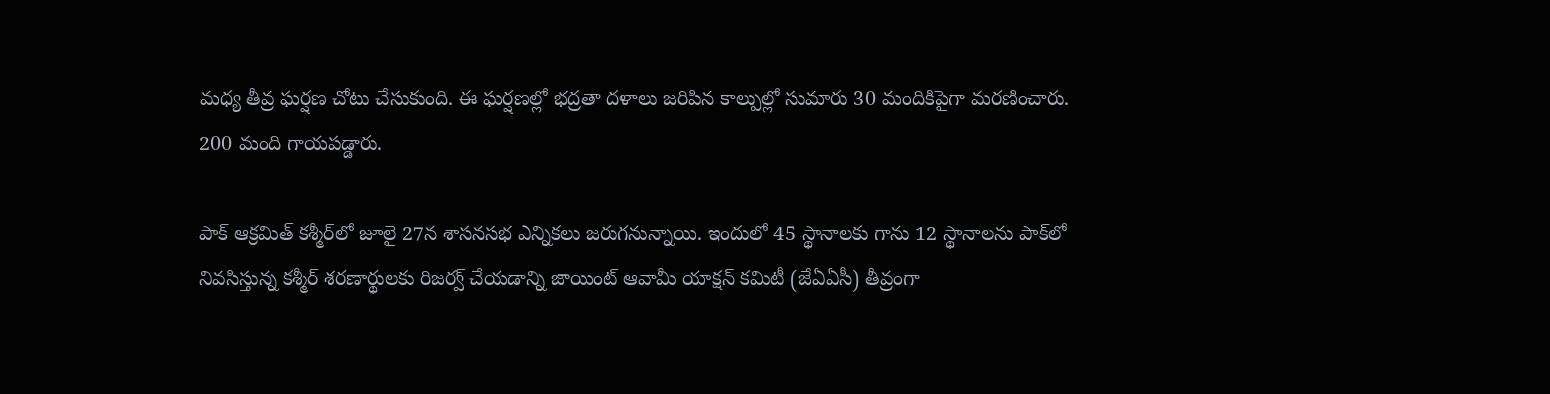మ‌ధ్య తీవ్ర ఘ‌ర్ష‌ణ చోటు చేసుకుంది. ఈ ఘ‌ర్ష‌ణ‌ల్లో భ‌ద్ర‌తా ద‌ళాలు జ‌రిపిన కాల్పుల్లో సుమారు 30 మందికిపైగా మ‌ర‌ణించారు. 200 మంది గాయ‌ప‌డ్డారు.

పాక్‌ ఆక్రమిత్‌ కశ్మీర్‌లో జూలై 27న శాసనసభ ఎన్నికలు జరుగనున్నాయి. ఇందులో 45 స్థానాలకు గాను 12 స్థానాలను పాక్‌‌లో నివసిస్తున్న కశ్మీర్‌ శరణార్థులకు రిజర్వ్ చేయడాన్ని జాయింట్ ఆవామీ యాక్షన్ కమిటీ (జేఏఏసీ) తీవ్రంగా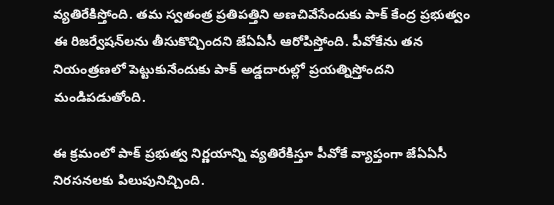వ్యతిరేకిస్తోంది. తమ స్వతంత్ర ప్రతిపత్తిని అణచివేసేందుకు పాక్ కేంద్ర ప్రభుత్వం ఈ రిజర్వేషన్‌లను తీసుకొచ్చిందని జేఏఏసీ ఆరోపిస్తోంది. పీవోకేను తన నియంత్రణలో పెట్టుకునేందుకు పాక్ అడ్డదారుల్లో ప్రయత్నిస్తోందని మండిప‌డుతోంది.

ఈ క్ర‌మంలో పాక్ ప్ర‌భుత్వ నిర్ణ‌యాన్ని వ్య‌తిరేకిస్తూ పీవోకే వ్యాప్తంగా జేఏఏసీ నిర‌స‌న‌ల‌కు పిలుపునిచ్చింది.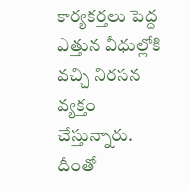కార్య‌క‌ర్త‌లు పెద్ద ఎత్తున వీధుల్లోకి వ‌చ్చి నిర‌స‌న వ్య‌క్తం చేస్తున్నారు. దీంతో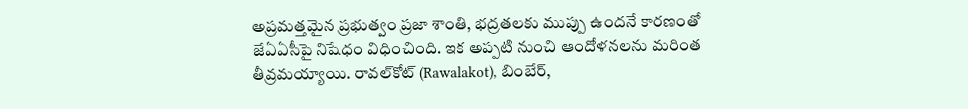అప్ర‌మ‌త్త‌మైన ప్ర‌భుత్వం ప్ర‌జా శాంతి, భ‌ద్ర‌త‌ల‌కు ముప్పు ఉంద‌నే కార‌ణంతో జేఏఏసీపై నిషేధం విధించింది. ఇక అప్ప‌టి నుంచి ఆందోళ‌న‌ల‌ను మ‌రింత తీవ్ర‌మ‌య్యాయి. రావ‌ల్‌కోట్ (Rawalakot), బింబేర్,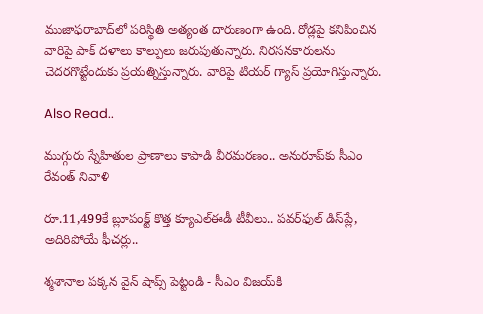ముజాఫ‌రాబాద్‌లో ప‌రిస్థితి అత్యంత దారుణంగా ఉంది. రోడ్ల‌పై క‌నిపించిన వారిపై పాక్ ద‌ళాలు కాల్పులు జ‌రుపుతున్నారు. నిర‌స‌న‌కారుల‌ను చెద‌ర‌గొట్టేందుకు ప్ర‌య‌త్నిస్తున్నారు. వారిపై టియ‌ర్ గ్యాస్ ప్ర‌యోగిస్తున్నారు.

Also Read..

ముగ్గురు స్నేహితుల ప్రాణాలు కాపాడి వీరమరణం.. అనురూప్‌కు సీఎం రేవంత్ నివాళి

రూ.11,499కే బ్లూపంక్ట్ కొత్త క్యూ‌ఎల్‌ఈడీ టీవీలు.. ప‌వర్‌ఫుల్ డిస్‌ప్లే, అదిరిపోయే ఫీచ‌ర్లు..

శ్మ‌శానాల ప‌క్క‌న వైన్ షాప్స్ పెట్టండి - సీఎం విజ‌య్‌కి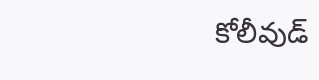కోలీవుడ్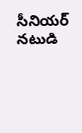సీనియ‌ర్ న‌టుడి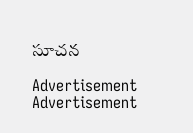సూచ‌న‌

Advertisement
Advertisement